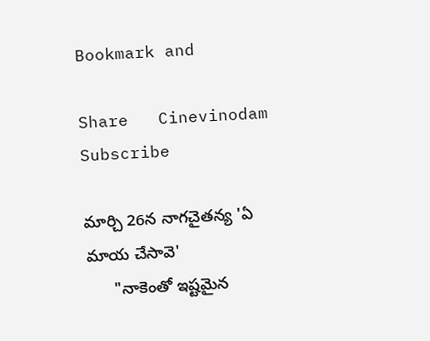Bookmark and

Share   Cinevinodam Subscribe

మార్చి 26న నాగచైతన్య 'ఏ మాయ చేసావె'
      "నాకెంతో ఇష్టమైన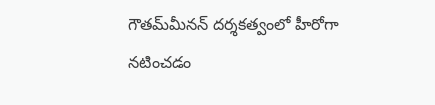గౌతమ్‌మీనన్‌ దర్శకత్వంలో హీరోగా నటించడం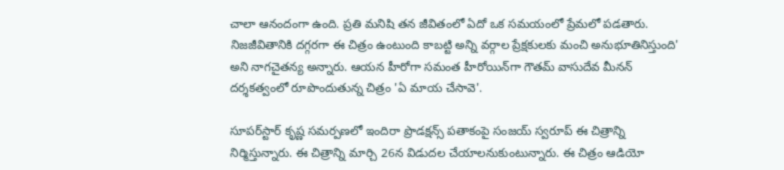చాలా ఆనందంగా ఉంది. ప్రతి మనిషి తన జీవితంలో ఏదో ఒక సమయంలో ప్రేమలో పడతారు. నిజజీవితానికి దగ్గరగా ఈ చిత్రం ఉంటుంది కాబట్టి అన్ని వర్గాల ప్రేక్షకులకు మంచి అనుభూతినిస్తుంది' అని నాగచైతన్య అన్నారు. ఆయన హీరోగా సమంత హీరోయిన్‌గా గౌతమ్‌ వాసుదేవ మీనన్‌ దర్శకత్వంలో రూపొందుతున్న చిత్రం 'ఏ మాయ చేసావె'.

సూపర్‌స్టార్‌ కృష్ణ సమర్పణలో ఇందిరా ప్రొడక్షన్స్‌ పతాకంపై సంజయ్‌ స్వరూప్‌ ఈ చిత్రాన్ని నిర్మిస్తున్నారు. ఈ చిత్రాన్ని మార్చి 26న విడుదల చేయాలనుకుంటున్నారు. ఈ చిత్రం ఆడియో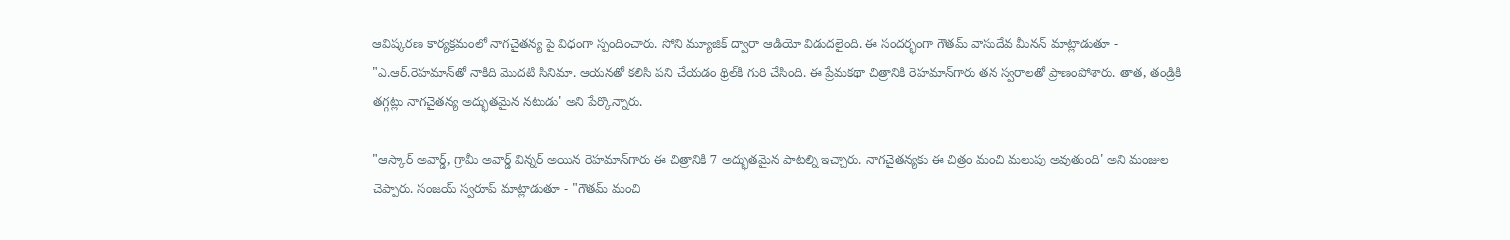ఆవిష్కరణ కార్యక్రమంలో నాగచైతన్య పై విధంగా స్పందించారు. సోని మ్యూజిక్‌ ద్వారా ఆడియో విడుదలైంది. ఈ సందర్భంగా గౌతమ్‌ వాసుదేవ మీనన్‌ మాట్లాడుతూ - "ఎ.ఆర్‌.రెహమాన్‌తో నాకిది మొదటి సినిమా. ఆయనతో కలిసి పని చేయడం థ్రిల్‌కి గురి చేసింది. ఈ ప్రేమకథా చిత్రానికి రెహమాన్‌గారు తన స్వరాలతో ప్రాణంపోశారు. తాత, తండ్రికి తగ్గట్లు నాగచైతన్య అద్భుతమైన నటుడు' అని పేర్కొన్నారు.

"ఆస్కార్‌ అవార్డ్‌, గ్రామీ అవార్డ్‌ విన్నర్‌ అయిన రెహమాన్‌గారు ఈ చిత్రానికి 7 అద్భుతమైన పాటల్ని ఇచ్చారు. నాగచైతన్యకు ఈ చిత్రం మంచి మలుపు అవుతుంది' అని మంజుల చెప్పారు. సంజయ్‌ స్వరూప్‌ మాట్లాడుతూ - "గౌతమ్‌ మంచి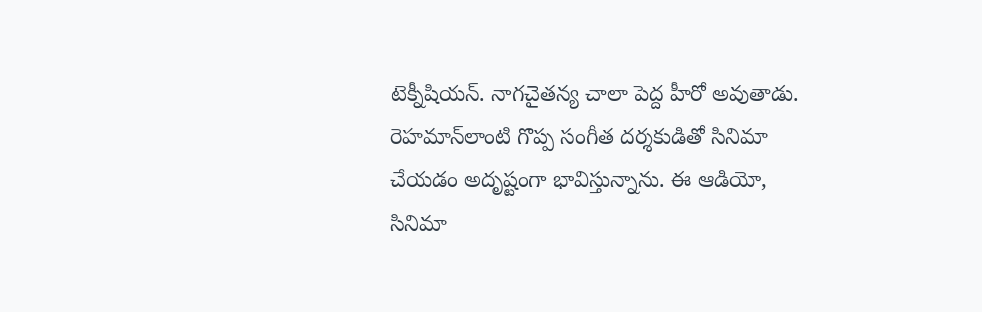టెక్నీషియన్‌. నాగచైతన్య చాలా పెద్ద హీరో అవుతాడు. రెహమాన్‌లాంటి గొప్ప సంగీత దర్శకుడితో సినిమా చేయడం అదృష్టంగా భావిస్తున్నాను. ఈ ఆడియో, సినిమా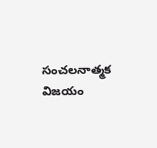సంచలనాత్మక విజయం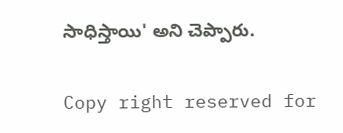సాధిస్తాయి' అని చెప్పారు.

Copy right reserved for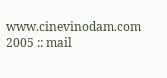www.cinevinodam.com 2005 :: mail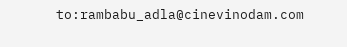to:rambabu_adla@cinevinodam.com